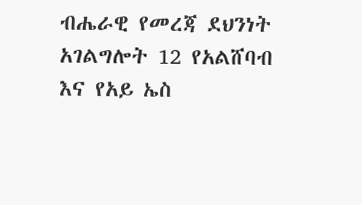ብሔራዊ የመረጃ ደህንነት አገልግሎት 12 የአልሸባብ እና የአይ ኤስ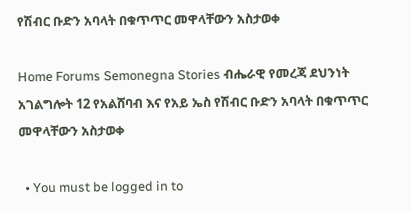የሽብር ቡድን አባላት በቁጥጥር መዋላቸውን አስታወቀ

Home Forums Semonegna Stories ብሔራዊ የመረጃ ደህንነት አገልግሎት 12 የአልሸባብ እና የአይ ኤስ የሽብር ቡድን አባላት በቁጥጥር መዋላቸውን አስታወቀ

  • You must be logged in to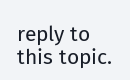reply to this topic.